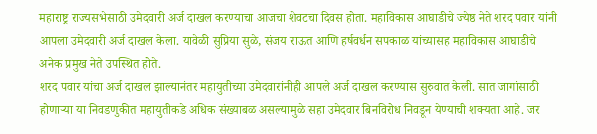महाराष्ट्र राज्यसभेसाठी उमेदवारी अर्ज दाखल करण्याचा आजचा शेवटचा दिवस होता. महाविकास आघाडीचे ज्येष्ठ नेते शरद पवार यांनी आपला उमेदवारी अर्ज दाखल केला. यावेळी सुप्रिया सुळे, संजय राऊत आणि हर्षवर्धन सपकाळ यांच्यासह महाविकास आघाडीचे अनेक प्रमुख नेते उपस्थित होते.
शरद पवार यांचा अर्ज दाखल झाल्यानंतर महायुतीच्या उमेदवारांनीही आपले अर्ज दाखल करण्यास सुरुवात केली. सात जागांसाठी होणाऱ्या या निवडणुकीत महायुतीकडे अधिक संख्याबळ असल्यामुळे सहा उमेदवार बिनविरोध निवडून येण्याची शक्यता आहे. जर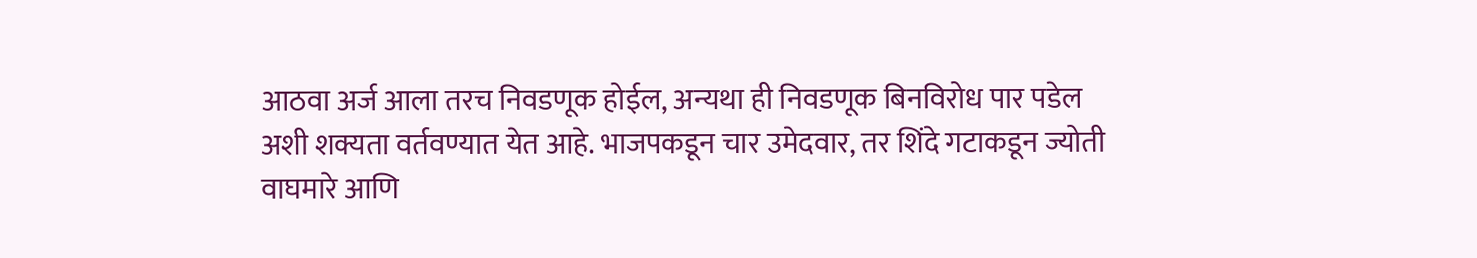आठवा अर्ज आला तरच निवडणूक होईल, अन्यथा ही निवडणूक बिनविरोध पार पडेल अशी शक्यता वर्तवण्यात येत आहे. भाजपकडून चार उमेदवार, तर शिंदे गटाकडून ज्योती वाघमारे आणि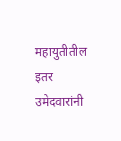महायुतीतील इतर उमेदवारांनी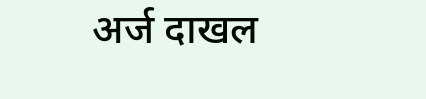अर्ज दाखल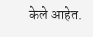केले आहेत.